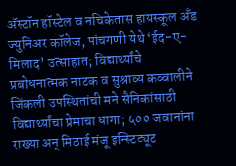अ‍ॅस्टॉन हॉस्टेल व नचिकेतास हायस्कूल अँड ज्युनिअर कॉलेज, पांचगणी येथे ‘ईद-ए-मिलाद’ उत्साहात; विद्यार्थ्यांचे प्रबोधनात्मक नाटक व सुश्राव्य कव्वालीने जिंकली उपस्थितांची मने सैनिकांसाठी विद्यार्थ्यांचा प्रेमाचा धागा; ५०० जवानांना राख्या अन् मिठाई मंजू इन्स्टिट्यूट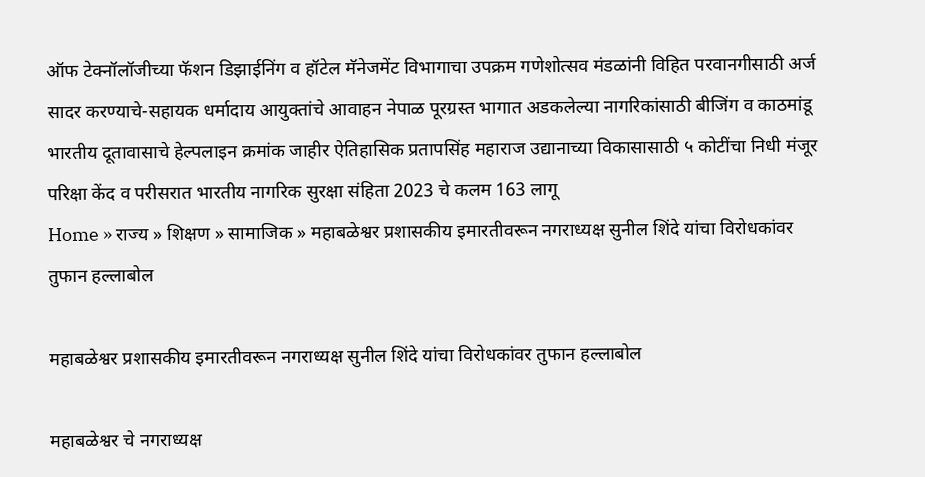ऑफ टेक्नॉलॉजीच्या फॅशन डिझाईनिंग व हॉटेल मॅनेजमेंट विभागाचा उपक्रम गणेशोत्सव मंडळांनी विहित परवानगीसाठी अर्ज सादर करण्याचे-सहायक धर्मादाय आयुक्तांचे आवाहन नेपाळ पूरग्रस्त भागात अडकलेल्या नागरिकांसाठी बीजिंग व काठमांडू भारतीय दूतावासाचे हेल्पलाइन क्रमांक जाहीर ऐतिहासिक प्रतापसिंह महाराज उद्यानाच्या विकासासाठी ५ कोटींचा निधी मंजूर परिक्षा केंद व परीसरात भारतीय नागरिक सुरक्षा संहिता 2023 चे कलम 163 लागू
Home » राज्य » शिक्षण » सामाजिक » महाबळेश्वर प्रशासकीय इमारतीवरून नगराध्यक्ष सुनील शिंदे यांचा विरोधकांवर तुफान हल्लाबोल

महाबळेश्वर प्रशासकीय इमारतीवरून नगराध्यक्ष सुनील शिंदे यांचा विरोधकांवर तुफान हल्लाबोल

महाबळेश्वर चे नगराध्यक्ष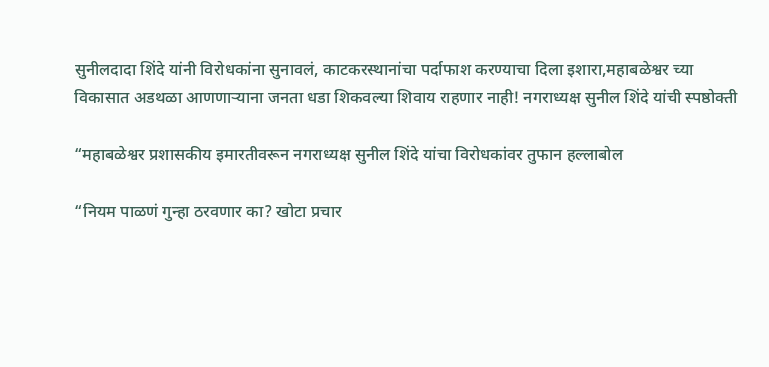सुनीलदादा शिंदे यांनी विरोधकांना सुनावलं, काटकरस्थानांचा पर्दाफाश करण्याचा दिला इशारा,महाबळेश्वर च्या विकासात अडथळा आणणाऱ्याना जनता धडा शिकवल्या शिवाय राहणार नाही! नगराध्यक्ष सुनील शिंदे यांची स्पष्ठोक्ती

“महाबळेश्वर प्रशासकीय इमारतीवरून नगराध्यक्ष सुनील शिंदे यांचा विरोधकांवर तुफान हल्लाबोल

“नियम पाळणं गुन्हा ठरवणार का? खोटा प्रचार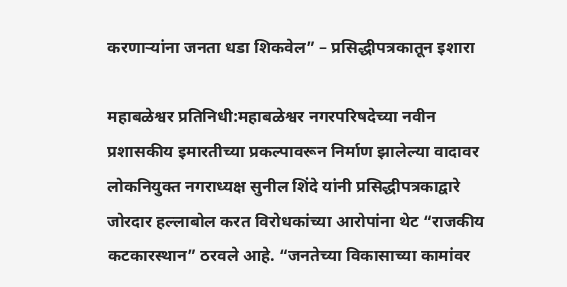करणाऱ्यांना जनता धडा शिकवेल” – प्रसिद्धीपत्रकातून इशारा

महाबळेश्वर प्रतिनिधी:महाबळेश्वर नगरपरिषदेच्या नवीन प्रशासकीय इमारतीच्या प्रकल्पावरून निर्माण झालेल्या वादावर लोकनियुक्त नगराध्यक्ष सुनील शिंदे यांनी प्रसिद्धीपत्रकाद्वारे जोरदार हल्लाबोल करत विरोधकांच्या आरोपांना थेट “राजकीय कटकारस्थान” ठरवले आहे. “जनतेच्या विकासाच्या कामांवर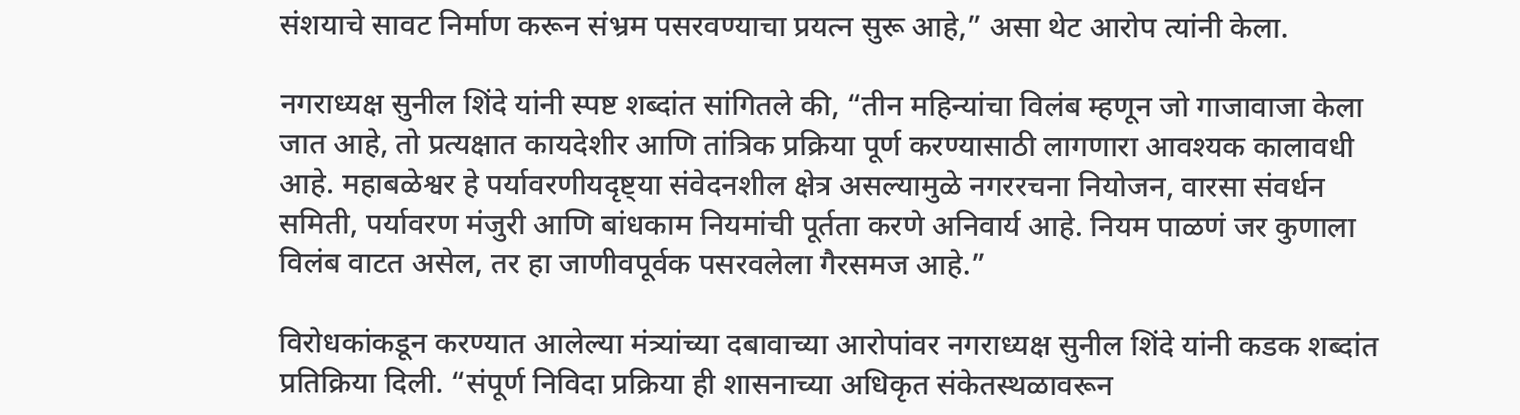संशयाचे सावट निर्माण करून संभ्रम पसरवण्याचा प्रयत्न सुरू आहे,” असा थेट आरोप त्यांनी केला.

नगराध्यक्ष सुनील शिंदे यांनी स्पष्ट शब्दांत सांगितले की, “तीन महिन्यांचा विलंब म्हणून जो गाजावाजा केला जात आहे, तो प्रत्यक्षात कायदेशीर आणि तांत्रिक प्रक्रिया पूर्ण करण्यासाठी लागणारा आवश्यक कालावधी आहे. महाबळेश्वर हे पर्यावरणीयदृष्ट्या संवेदनशील क्षेत्र असल्यामुळे नगररचना नियोजन, वारसा संवर्धन समिती, पर्यावरण मंजुरी आणि बांधकाम नियमांची पूर्तता करणे अनिवार्य आहे. नियम पाळणं जर कुणाला विलंब वाटत असेल, तर हा जाणीवपूर्वक पसरवलेला गैरसमज आहे.”

विरोधकांकडून करण्यात आलेल्या मंत्र्यांच्या दबावाच्या आरोपांवर नगराध्यक्ष सुनील शिंदे यांनी कडक शब्दांत प्रतिक्रिया दिली. “संपूर्ण निविदा प्रक्रिया ही शासनाच्या अधिकृत संकेतस्थळावरून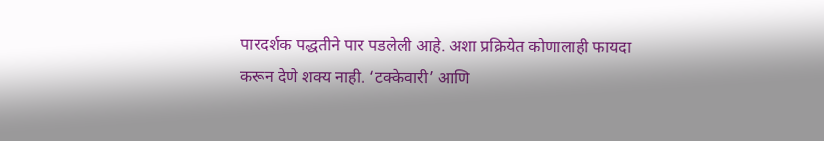पारदर्शक पद्धतीने पार पडलेली आहे. अशा प्रक्रियेत कोणालाही फायदा करून देणे शक्य नाही. ‘टक्केवारी’ आणि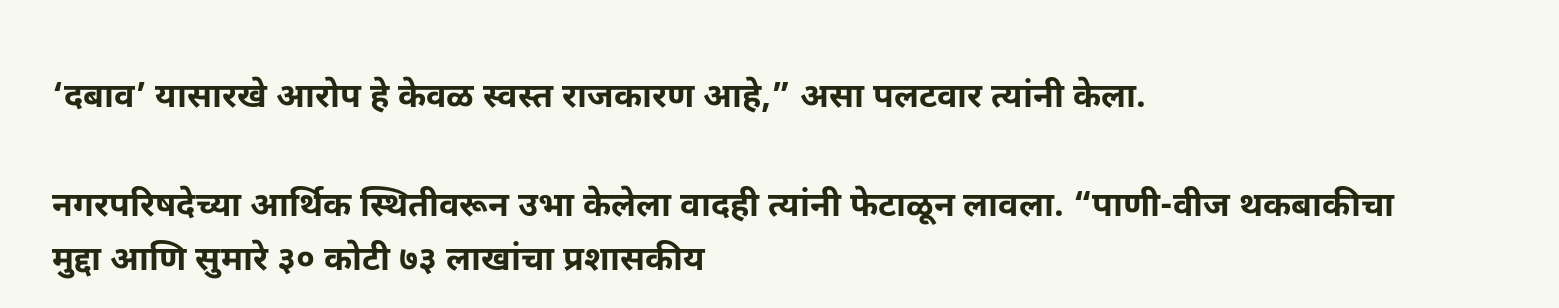‘दबाव’ यासारखे आरोप हे केवळ स्वस्त राजकारण आहे,” असा पलटवार त्यांनी केला.

नगरपरिषदेच्या आर्थिक स्थितीवरून उभा केलेला वादही त्यांनी फेटाळून लावला. “पाणी-वीज थकबाकीचा मुद्दा आणि सुमारे ३० कोटी ७३ लाखांचा प्रशासकीय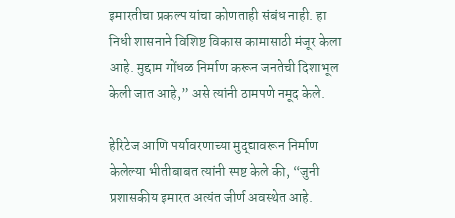इमारतीचा प्रकल्प यांचा कोणताही संबंध नाही. हा निधी शासनाने विशिष्ट विकास कामासाठी मंजूर केला आहे. मुद्दाम गोंधळ निर्माण करून जनतेची दिशाभूल केली जात आहे,” असे त्यांनी ठामपणे नमूद केले.

हेरिटेज आणि पर्यावरणाच्या मुद्द्यावरून निर्माण केलेल्या भीतीबाबत त्यांनी स्पष्ट केले की, “जुनी प्रशासकीय इमारत अत्यंत जीर्ण अवस्थेत आहे.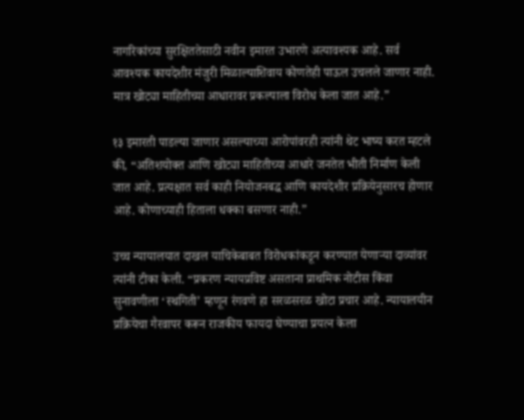नागरिकांच्या सुरक्षिततेसाठी नवीन इमारत उभारणे अत्यावश्यक आहे. सर्व आवश्यक कायदेशीर मंजुरी मिळाल्याशिवाय कोणतेही पाऊल उचलले जाणार नाही. मात्र खोट्या माहितीच्या आधारावर प्रकल्पाला विरोध केला जात आहे.”

१३ इमारती पाडल्या जाणार असल्याच्या आरोपांवरही त्यांनी थेट भाष्य करत म्हटले की, “अतिशयोक्त आणि खोट्या माहितीच्या आधारे जनतेत भीती निर्माण केली जात आहे. प्रत्यक्षात सर्व काही नियोजनबद्ध आणि कायदेशीर प्रक्रियेनुसारच होणार आहे. कोणाच्याही हिताला धक्का बसणार नाही.”

उच्च न्यायालयात दाखल याचिकेबाबत विरोधकांकडून करण्यात येणाऱ्या दाव्यांवर त्यांनी टीका केली. “प्रकरण न्यायप्रविष्ट असताना प्राथमिक नोटीस किंवा सुनावणीला ‘स्थगिती’ म्हणून रंगवणे हा सरळसरळ खोटा प्रचार आहे. न्यायालयीन प्रक्रियेचा गैरवापर करून राजकीय फायदा घेण्याचा प्रयत्न केला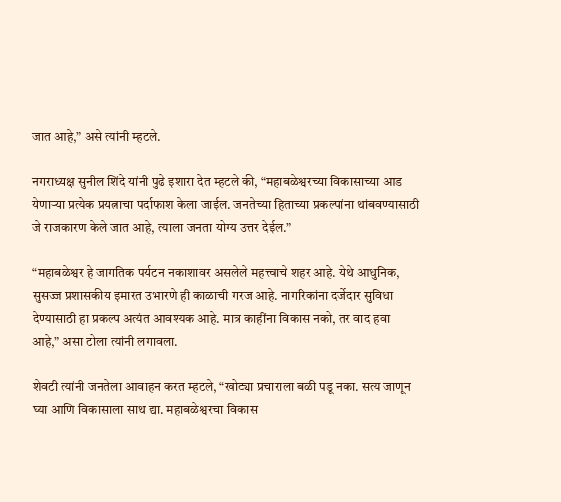जात आहे,” असे त्यांनी म्हटले.

नगराध्यक्ष सुनील शिंदे यांनी पुढे इशारा देत म्हटले की, “महाबळेश्वरच्या विकासाच्या आड येणाऱ्या प्रत्येक प्रयत्नाचा पर्दाफाश केला जाईल. जनतेच्या हिताच्या प्रकल्पांना थांबवण्यासाठी जे राजकारण केले जात आहे, त्याला जनता योग्य उत्तर देईल.”

“महाबळेश्वर हे जागतिक पर्यटन नकाशावर असलेले महत्त्वाचे शहर आहे. येथे आधुनिक, सुसज्ज प्रशासकीय इमारत उभारणे ही काळाची गरज आहे. नागरिकांना दर्जेदार सुविधा देण्यासाठी हा प्रकल्प अत्यंत आवश्यक आहे. मात्र काहींना विकास नको, तर वाद हवा आहे,” असा टोला त्यांनी लगावला.

शेवटी त्यांनी जनतेला आवाहन करत म्हटले, “खोट्या प्रचाराला बळी पडू नका. सत्य जाणून घ्या आणि विकासाला साथ द्या. महाबळेश्वरचा विकास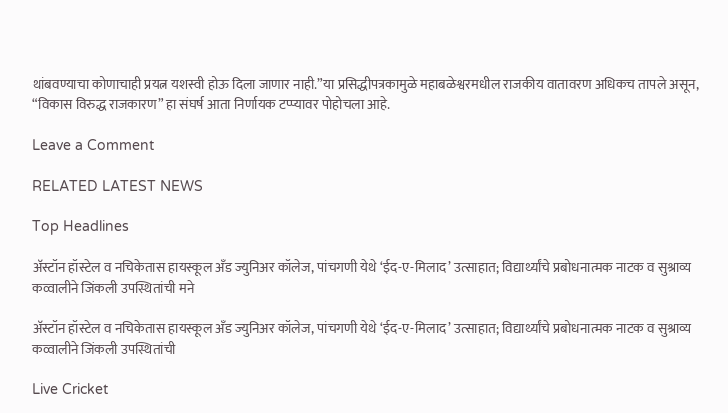थांबवण्याचा कोणाचाही प्रयत्न यशस्वी होऊ दिला जाणार नाही.”या प्रसिद्धीपत्रकामुळे महाबळेश्वरमधील राजकीय वातावरण अधिकच तापले असून, “विकास विरुद्ध राजकारण” हा संघर्ष आता निर्णायक टप्प्यावर पोहोचला आहे.

Leave a Comment

RELATED LATEST NEWS

Top Headlines

अ‍ॅस्टॉन हॉस्टेल व नचिकेतास हायस्कूल अँड ज्युनिअर कॉलेज, पांचगणी येथे ‘ईद-ए-मिलाद’ उत्साहात; विद्यार्थ्यांचे प्रबोधनात्मक नाटक व सुश्राव्य कव्वालीने जिंकली उपस्थितांची मने

अ‍ॅस्टॉन हॉस्टेल व नचिकेतास हायस्कूल अँड ज्युनिअर कॉलेज, पांचगणी येथे ‘ईद-ए-मिलाद’ उत्साहात; विद्यार्थ्यांचे प्रबोधनात्मक नाटक व सुश्राव्य कव्वालीने जिंकली उपस्थितांची

Live Cricket